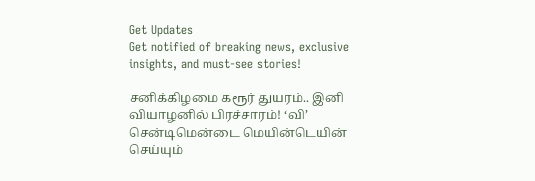Get Updates
Get notified of breaking news, exclusive insights, and must-see stories!

சனிக்கிழமை கரூர் துயரம்.. இனி வியாழனில் பிரச்சாரம்! ‘வி’ சென்டிமென்டை மெயின்டெயின் செய்யும்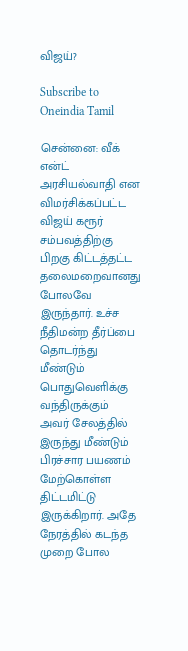விஜய்?

Subscribe to Oneindia Tamil

சென்னை: வீக் என்ட் அரசியல்வாதி என விமர்சிக்கப்பட்ட விஜய் கரூர் சம்பவத்திற்கு பிறகு கிட்டத்தட்ட தலைமறைவானது போலவே இருந்தார். உச்ச நீதிமன்ற தீர்ப்பை தொடர்ந்து மீண்டும் பொதுவெளிக்கு வந்திருக்கும் அவர் சேலத்தில் இருந்து மீண்டும் பிரச்சார பயணம் மேற்கொள்ள திட்டமிட்டு இருக்கிறார். அதே நேரத்தில் கடந்த முறை போல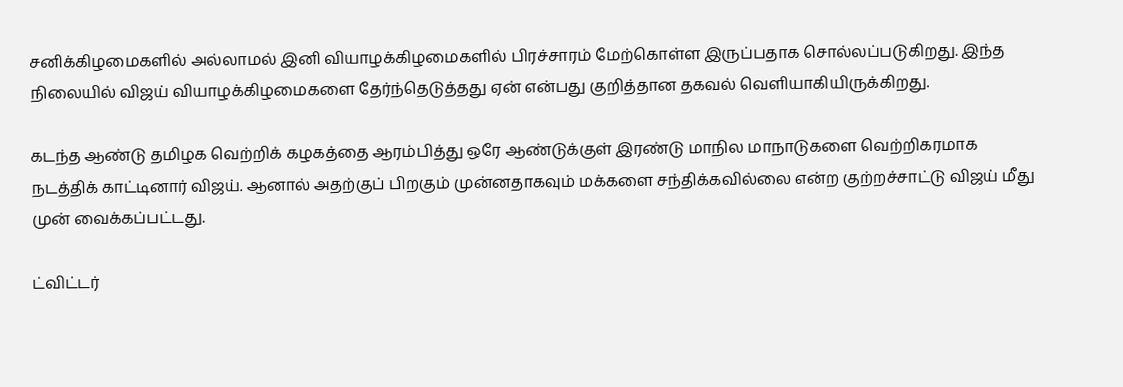சனிக்கிழமைகளில் அல்லாமல் இனி வியாழக்கிழமைகளில் பிரச்சாரம் மேற்கொள்ள இருப்பதாக சொல்லப்படுகிறது. இந்த நிலையில் விஜய் வியாழக்கிழமைகளை தேர்ந்தெடுத்தது ஏன் என்பது குறித்தான தகவல் வெளியாகியிருக்கிறது.

கடந்த ஆண்டு தமிழக வெற்றிக் கழகத்தை ஆரம்பித்து ஒரே ஆண்டுக்குள் இரண்டு மாநில மாநாடுகளை வெற்றிகரமாக நடத்திக் காட்டினார் விஜய். ஆனால் அதற்குப் பிறகும் முன்னதாகவும் மக்களை சந்திக்கவில்லை என்ற குற்றச்சாட்டு விஜய் மீது முன் வைக்கப்பட்டது.

ட்விட்டர்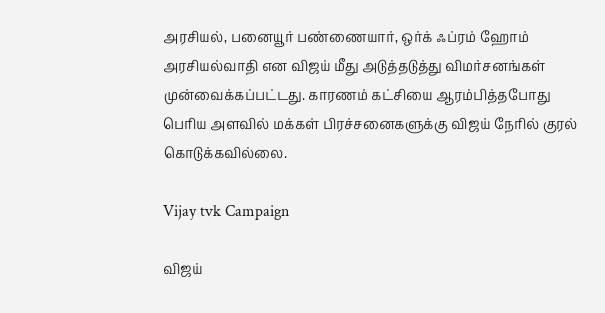அரசியல், பனையூர் பண்ணையார், ஒர்க் ஃப்ரம் ஹோம் அரசியல்வாதி என விஜய் மீது அடுத்தடுத்து விமர்சனங்கள் முன்வைக்கப்பட்டது. காரணம் கட்சியை ஆரம்பித்தபோது பெரிய அளவில் மக்கள் பிரச்சனைகளுக்கு விஜய் நேரில் குரல் கொடுக்கவில்லை.

Vijay tvk Campaign

விஜய்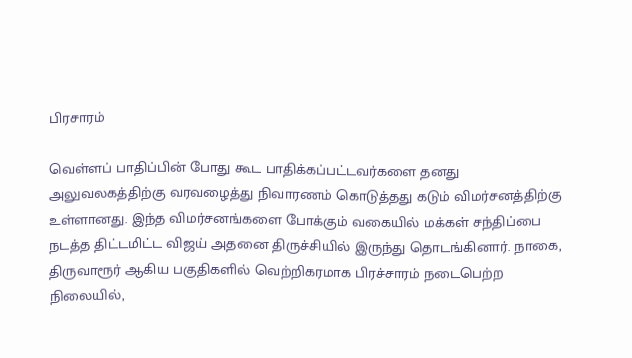பிரசாரம்

வெள்ளப் பாதிப்பின் போது கூட பாதிக்கப்பட்டவர்களை தனது அலுவலகத்திற்கு வரவழைத்து நிவாரணம் கொடுத்தது கடும் விமர்சனத்திற்கு உள்ளானது. இந்த விமர்சனங்களை போக்கும் வகையில் மக்கள் சந்திப்பை நடத்த திட்டமிட்ட விஜய் அதனை திருச்சியில் இருந்து தொடங்கினார். நாகை, திருவாரூர் ஆகிய பகுதிகளில் வெற்றிகரமாக பிரச்சாரம் நடைபெற்ற நிலையில்,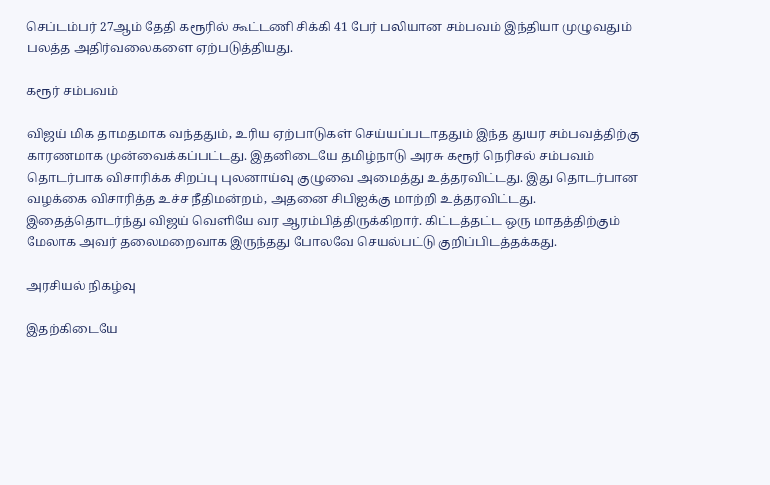செப்டம்பர் 27ஆம் தேதி கரூரில் கூட்டணி சிக்கி 41 பேர் பலியான சம்பவம் இந்தியா முழுவதும் பலத்த அதிர்வலைகளை ஏற்படுத்தியது.

கரூர் சம்பவம்

விஜய் மிக தாமதமாக வந்ததும், உரிய ஏற்பாடுகள் செய்யப்படாததும் இந்த துயர சம்பவத்திற்கு காரணமாக முன்வைக்கப்பட்டது. இதனிடையே தமிழ்நாடு அரசு கரூர் நெரிசல் சம்பவம் தொடர்பாக விசாரிக்க சிறப்பு புலனாய்வு குழுவை அமைத்து உத்தரவிட்டது. இது தொடர்பான வழக்கை விசாரித்த உச்ச நீதிமன்றம், அதனை சிபிஐக்கு மாற்றி உத்தரவிட்டது. இதைத்தொடர்ந்து விஜய் வெளியே வர ஆரம்பித்திருக்கிறார். கிட்டத்தட்ட ஒரு மாதத்திற்கும் மேலாக அவர் தலைமறைவாக இருந்தது போலவே செயல்பட்டு குறிப்பிடத்தக்கது.

அரசியல் நிகழ்வு

இதற்கிடையே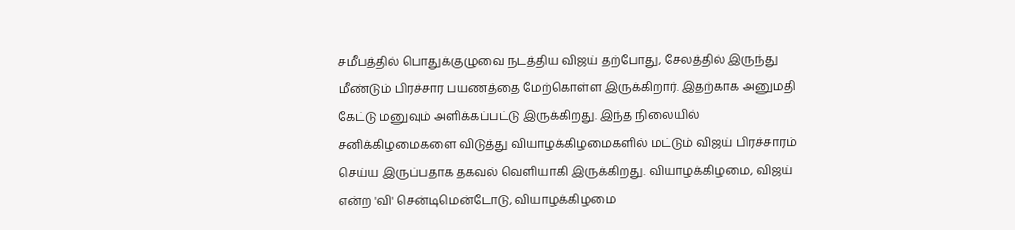சமீபத்தில் பொதுக்குழுவை நடத்திய விஜய் தற்போது, சேலத்தில் இருந்து மீண்டும் பிரச்சார பயணத்தை மேற்கொள்ள இருக்கிறார். இதற்காக அனுமதி கேட்டு மனுவும் அளிக்கப்பட்டு இருக்கிறது. இந்த நிலையில் சனிக்கிழமைகளை விடுத்து வியாழக்கிழமைகளில் மட்டும் விஜய் பிரச்சாரம் செய்ய இருப்பதாக தகவல் வெளியாகி இருக்கிறது. வியாழக்கிழமை, விஜய் என்ற 'வி' சென்டிமென்டோடு, வியாழக்கிழமை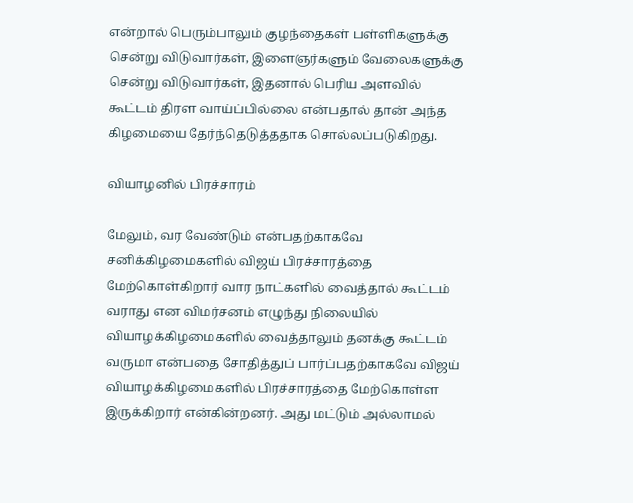என்றால் பெரும்பாலும் குழந்தைகள் பள்ளிகளுக்கு சென்று விடுவார்கள், இளைஞர்களும் வேலைகளுக்கு சென்று விடுவார்கள், இதனால் பெரிய அளவில் கூட்டம் திரள வாய்ப்பில்லை என்பதால் தான் அந்த கிழமையை தேர்ந்தெடுத்ததாக சொல்லப்படுகிறது.

வியாழனில் பிரச்சாரம்

மேலும், வர வேண்டும் என்பதற்காகவே சனிக்கிழமைகளில் விஜய் பிரச்சாரத்தை மேற்கொள்கிறார் வார நாட்களில் வைத்தால் கூட்டம் வராது என விமர்சனம் எழுந்து நிலையில் வியாழக்கிழமைகளில் வைத்தாலும் தனக்கு கூட்டம் வருமா என்பதை சோதித்துப் பார்ப்பதற்காகவே விஜய் வியாழக்கிழமைகளில் பிரச்சாரத்தை மேற்கொள்ள இருக்கிறார் என்கின்றனர். அது மட்டும் அல்லாமல்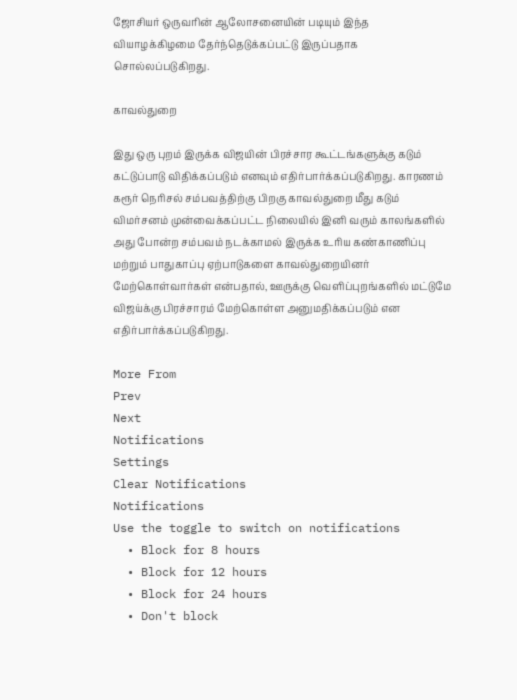ஜோசியர் ஒருவரின் ஆலோசனையின் படியும் இந்த வியாழக்கிழமை தேர்ந்தெடுக்கப்பட்டு இருப்பதாக சொல்லப்படுகிறது.

காவல்துறை

இது ஒரு புறம் இருக்க விஜயின் பிரச்சார கூட்டங்களுக்கு கடும் கட்டுப்பாடு விதிக்கப்படும் எனவும் எதிர்பார்க்கப்படுகிறது. காரணம் கரூர் நெரிசல் சம்பவத்திற்கு பிறகு காவல்துறை மீது கடும் விமர்சனம் முன்வைக்கப்பட்ட நிலையில் இனி வரும் காலங்களில் அது போன்ற சம்பவம் நடக்காமல் இருக்க உரிய கண்காணிப்பு மற்றும் பாதுகாப்பு ஏற்பாடுகளை காவல்துறையினர் மேற்கொள்வார்கள் என்பதால், ஊருக்கு வெளிப்புறங்களில் மட்டுமே விஜய்க்கு பிரச்சாரம் மேற்கொள்ள அனுமதிக்கப்படும் என எதிர்பார்க்கப்படுகிறது.

More From
Prev
Next
Notifications
Settings
Clear Notifications
Notifications
Use the toggle to switch on notifications
  • Block for 8 hours
  • Block for 12 hours
  • Block for 24 hours
  • Don't block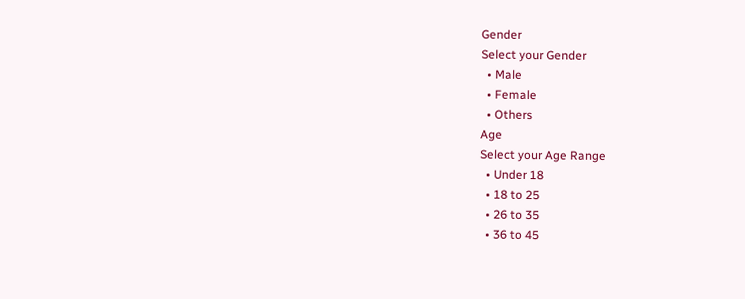Gender
Select your Gender
  • Male
  • Female
  • Others
Age
Select your Age Range
  • Under 18
  • 18 to 25
  • 26 to 35
  • 36 to 45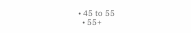• 45 to 55
  • 55+